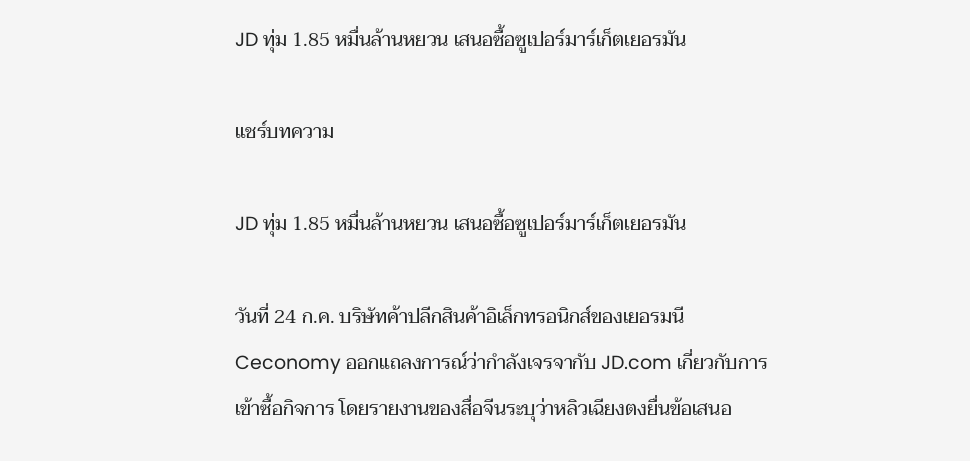JD ทุ่ม 1.85 หมื่นล้านหยวน เสนอซื้อซูเปอร์มาร์เก็ตเยอรมัน

แชร์บทความ

JD ทุ่ม 1.85 หมื่นล้านหยวน เสนอซื้อซูเปอร์มาร์เก็ตเยอรมัน

วันที่ 24 ก.ค. บริษัทค้าปลีกสินค้าอิเล็กทรอนิกส์ของเยอรมนี Ceconomy ออกแถลงการณ์ว่ากำลังเจรจากับ JD.com เกี่ยวกับการเข้าซื้อกิจการ โดยรายงานของสื่อจีนระบุว่าหลิวเฉียงตงยื่นข้อเสนอ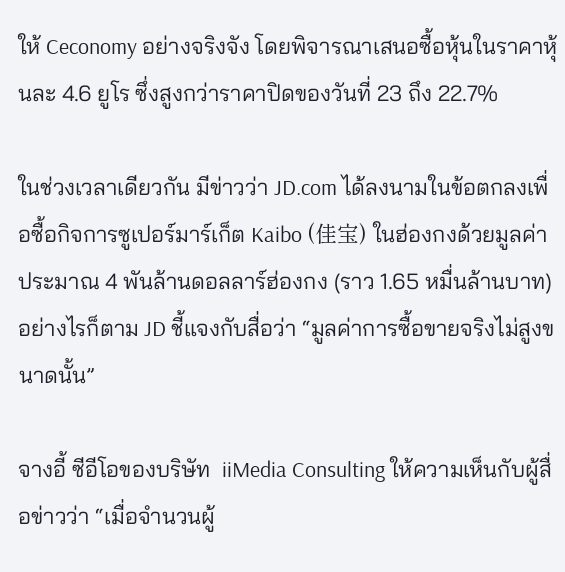ให้ Ceconomy อย่างจริงจัง โดยพิจารณาเสนอซื้อหุ้นในราคาหุ้นละ 4.6 ยูโร ซึ่งสูงกว่าราคาปิดของวันที่ 23 ถึง 22.7%

ในช่วงเวลาเดียวกัน มีข่าวว่า JD.com ได้ลงนามในข้อตกลงเพื่อซื้อกิจการซูเปอร์มาร์เก็ต Kaibo (佳宝) ในฮ่องกงด้วยมูลค่าประมาณ 4 พันล้านดอลลาร์ฮ่องกง (ราว 1.65 หมื่นล้านบาท) อย่างไรก็ตาม JD ชี้แจงกับสื่อว่า “มูลค่าการซื้อขายจริงไม่สูงขนาดนั้น”

จางอี้ ซีอีโอของบริษัท  iiMedia Consulting ให้ความเห็นกับผู้สื่อข่าวว่า “เมื่อจำนวนผู้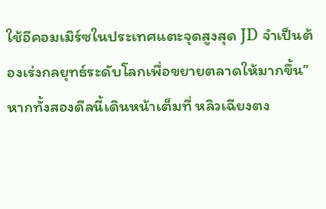ใช้อีคอมเมิร์ซในประเทศแตะจุดสูงสุด JD จำเป็นต้องเร่งกลยุทธ์ระดับโลกเพื่อขยายตลาดให้มากขึ้น” หากทั้งสองดีลนี้เดินหน้าเต็มที่ หลิวเฉียงตง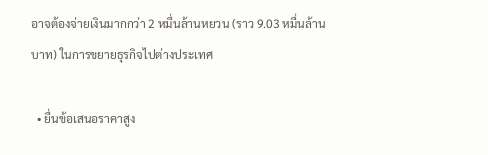อาจต้องจ่ายเงินมากกว่า 2 หมื่นล้านหยวน (ราว 9.03 หมื่นล้านบาท) ในการขยายธุรกิจไปต่างประเทศ

  • ยื่นข้อเสนอราคาสูง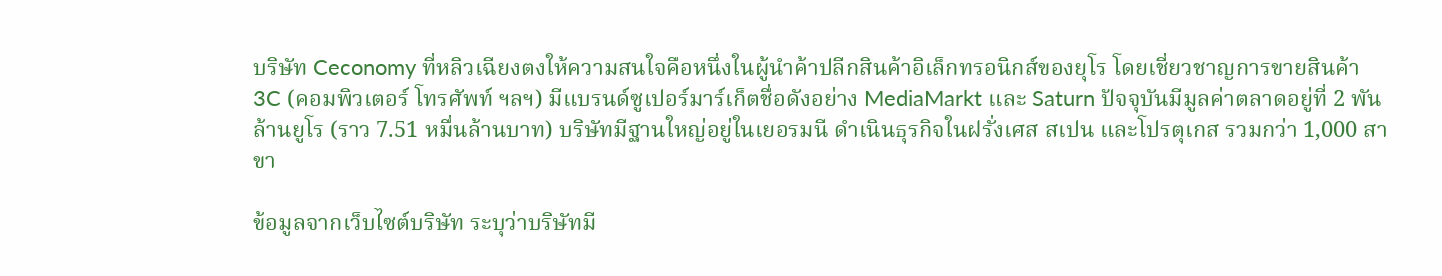บริษัท Ceconomy ที่หลิวเฉียงตงให้ความสนใจคือหนึ่งในผู้นำค้าปลีกสินค้าอิเล็กทรอนิกส์ของยุโร โดยเชี่ยวชาญการขายสินค้า 3C (คอมพิวเตอร์ โทรศัพท์ ฯลฯ) มีแบรนด์ซูเปอร์มาร์เก็ตชื่อดังอย่าง MediaMarkt และ Saturn ปัจจุบันมีมูลค่าตลาดอยู่ที่ 2 พันล้านยูโร (ราว 7.51 หมื่นล้านบาท) บริษัทมีฐานใหญ่อยู่ในเยอรมนี ดำเนินธุรกิจในฝรั่งเศส สเปน และโปรตุเกส รวมกว่า 1,000 สาขา

ข้อมูลจากเว็บไซต์บริษัท ระบุว่าบริษัทมี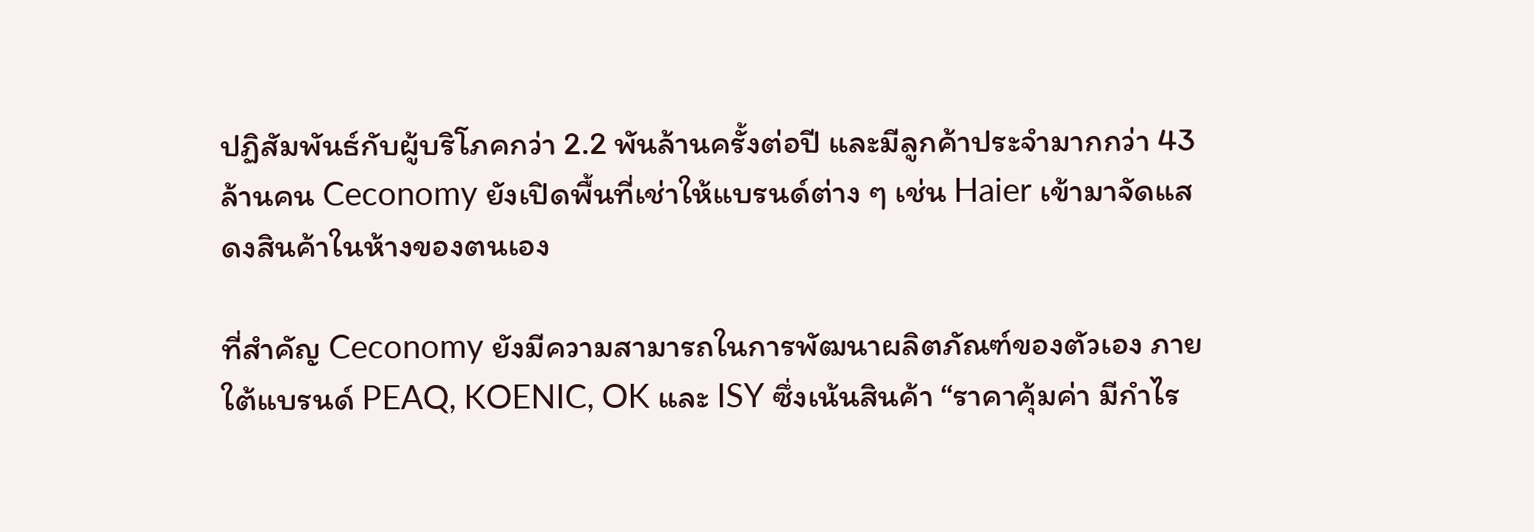ปฏิสัมพันธ์กับผู้บริโภคกว่า 2.2 พันล้านครั้งต่อปี และมีลูกค้าประจำมากกว่า 43 ล้านคน Ceconomy ยังเปิดพื้นที่เช่าให้แบรนด์ต่าง ๆ เช่น Haier เข้ามาจัดแสดงสินค้าในห้างของตนเอง

ที่สำคัญ Ceconomy ยังมีความสามารถในการพัฒนาผลิตภัณฑ์ของตัวเอง ภายใต้แบรนด์ PEAQ, KOENIC, OK และ ISY ซึ่งเน้นสินค้า “ราคาคุ้มค่า มีกำไร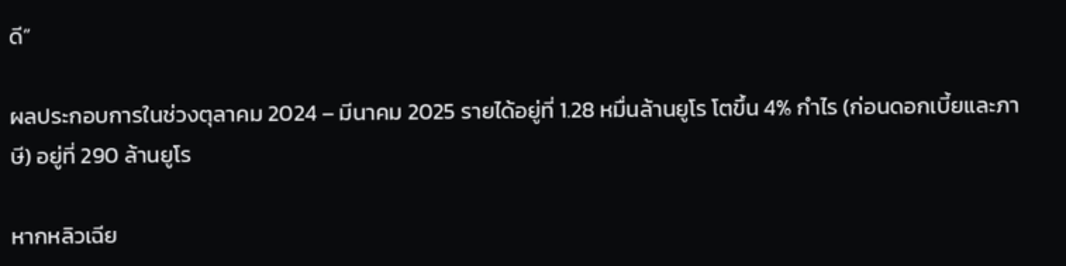ดี”

ผลประกอบการในช่วงตุลาคม 2024 – มีนาคม 2025 รายได้อยู่ที่ 1.28 หมื่นล้านยูโร โตขึ้น 4% กำไร (ก่อนดอกเบี้ยและภาษี) อยู่ที่ 290 ล้านยูโร

หากหลิวเฉีย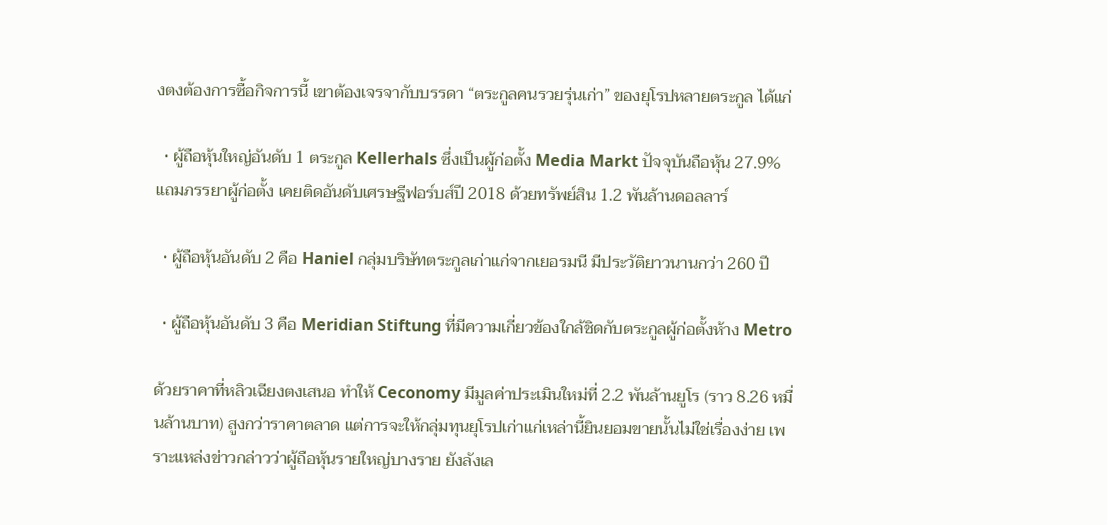งตงต้องการซื้อกิจการนี้ เขาต้องเจรจากับบรรดา “ตระกูลคนรวยรุ่นเก่า” ของยุโรปหลายตระกูล ได้แก่

  • ผู้ถือหุ้นใหญ่อันดับ 1 ตระกูล Kellerhals ซึ่งเป็นผู้ก่อตั้ง Media Markt ปัจจุบันถือหุ้น 27.9% แถมภรรยาผู้ก่อตั้ง เคยติดอันดับเศรษฐีฟอร์บส์ปี 2018 ด้วยทรัพย์สิน 1.2 พันล้านดอลลาร์

  • ผู้ถือหุ้นอันดับ 2 คือ Haniel กลุ่มบริษัทตระกูลเก่าแก่จากเยอรมนี มีประวัติยาวนานกว่า 260 ปี

  • ผู้ถือหุ้นอันดับ 3 คือ Meridian Stiftung ที่มีความเกี่ยวข้องใกล้ชิดกับตระกูลผู้ก่อตั้งห้าง Metro

ด้วยราคาที่หลิวเฉียงตงเสนอ ทำให้ Ceconomy มีมูลค่าประเมินใหม่ที่ 2.2 พันล้านยูโร (ราว 8.26 หมื่นล้านบาท) สูงกว่าราคาตลาด แต่การจะให้กลุ่มทุนยุโรปเก่าแก่เหล่านี้ยินยอมขายนั้นไม่ใช่เรื่องง่าย เพราะแหล่งข่าวกล่าวว่าผู้ถือหุ้นรายใหญ่บางราย ยังลังเล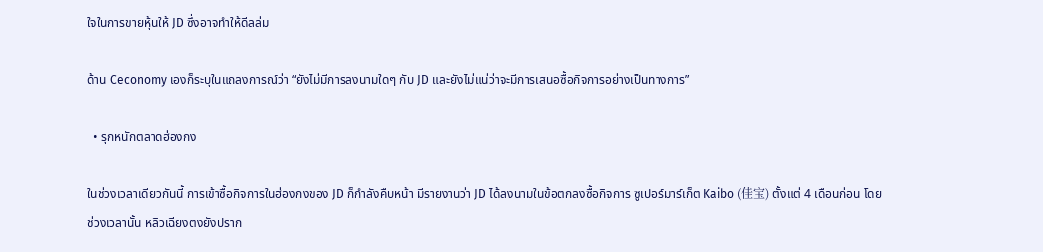ใจในการขายหุ้นให้ JD ซึ่งอาจทำให้ดีลล่ม

ด้าน Ceconomy เองก็ระบุในแถลงการณ์ว่า “ยังไม่มีการลงนามใดๆ กับ JD และยังไม่แน่ว่าจะมีการเสนอซื้อกิจการอย่างเป็นทางการ”

  • รุกหนักตลาดฮ่องกง

ในช่วงเวลาเดียวกันนี้ การเข้าซื้อกิจการในฮ่องกงของ JD ก็กำลังคืบหน้า มีรายงานว่า JD ได้ลงนามในข้อตกลงซื้อกิจการ ซูเปอร์มาร์เก็ต Kaibo (佳宝) ตั้งแต่ 4 เดือนก่อน โดยช่วงเวลานั้น หลิวเฉียงตงยังปราก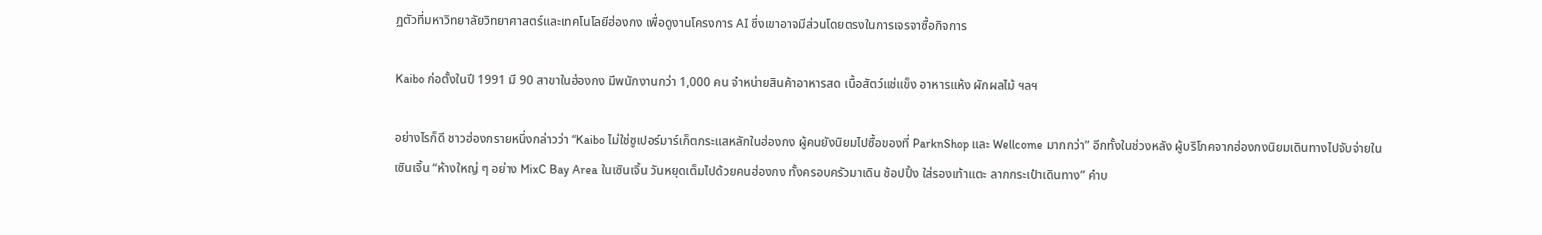ฏตัวที่มหาวิทยาลัยวิทยาศาสตร์และเทคโนโลยีฮ่องกง เพื่อดูงานโครงการ AI ซึ่งเขาอาจมีส่วนโดยตรงในการเจรจาซื้อกิจการ

Kaibo ก่อตั้งในปี 1991 มี 90 สาขาในฮ่องกง มีพนักงานกว่า 1,000 คน จำหน่ายสินค้าอาหารสด เนื้อสัตว์แช่แข็ง อาหารแห้ง ผักผลไม้ ฯลฯ

อย่างไรก็ดี ชาวฮ่องกรายหนึ่งกล่าวว่า “Kaibo ไม่ใช่ซูเปอร์มาร์เก็ตกระแสหลักในฮ่องกง ผู้คนยังนิยมไปซื้อของที่ ParknShop และ Wellcome มากกว่า” อีกทั้งในช่วงหลัง ผู้บริโภคจากฮ่องกงนิยมเดินทางไปจับจ่ายในเซินเจิ้น “ห้างใหญ่ ๆ อย่าง MixC Bay Area ในเซินเจิ้น วันหยุดเต็มไปด้วยคนฮ่องกง ทั้งครอบครัวมาเดิน ช้อปปิ้ง ใส่รองเท้าแตะ ลากกระเป๋าเดินทาง” คำบ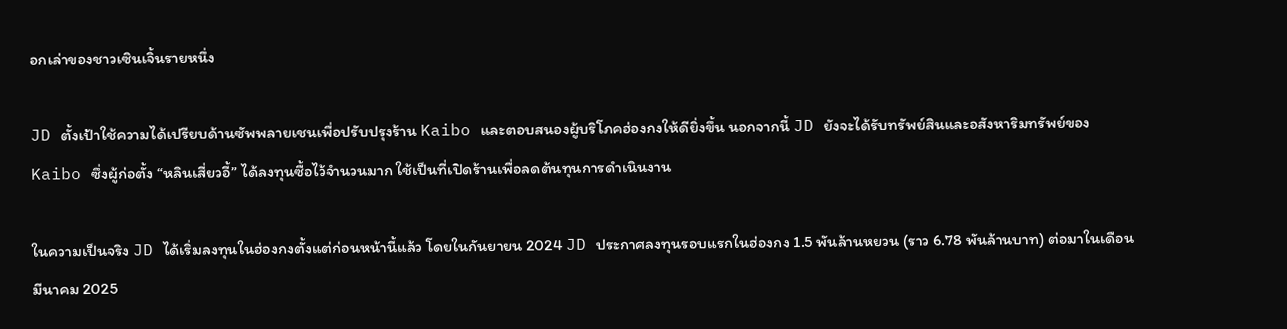อกเล่าของชาวเซินเจิ้นรายหนึ่ง

JD ตั้งเป้าใช้ความได้เปรียบด้านซัพพลายเชนเพื่อปรับปรุงร้าน Kaibo และตอบสนองผู้บริโภคฮ่องกงให้ดียิ่งขึ้น นอกจากนี้ JD ยังจะได้รับทรัพย์สินและอสังหาริมทรัพย์ของ Kaibo ซึ่งผู้ก่อตั้ง “หลินเสี่ยวอี้” ได้ลงทุนซื้อไว้จำนวนมาก ใช้เป็นที่เปิดร้านเพื่อลดต้นทุนการดำเนินงาน

ในความเป็นจริง JD ได้เริ่มลงทุนในฮ่องกงตั้งแต่ก่อนหน้านี้แล้ว โดยในกันยายน 2024 JD ประกาศลงทุนรอบแรกในฮ่องกง 1.5 พันล้านหยวน (ราว 6.78 พันล้านบาท) ต่อมาในเดือนมีนาคม 2025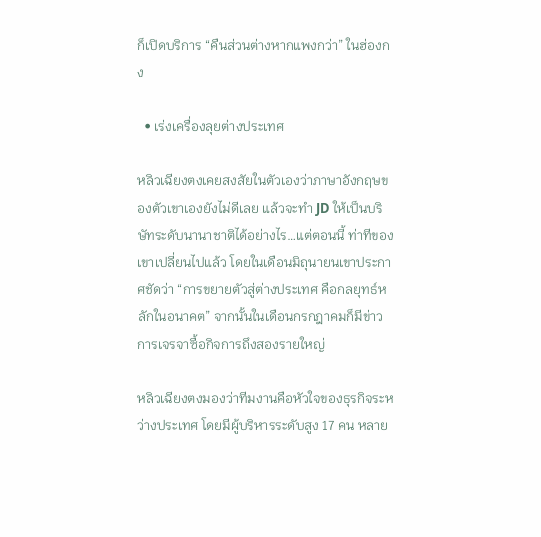ก็เปิดบริการ “คืนส่วนต่างหากแพงกว่า” ในฮ่องกง

  • เร่งเครื่องลุยต่างประเทศ

หลิวเฉียงตงเคยสงสัยในตัวเองว่าภาษาอังกฤษของตัวเขาเองยังไม่ดีเลย แล้วจะทำ JD ให้เป็นบริษัทระดับนานาชาติได้อย่างไร…แต่ตอนนี้ ท่าทีของเขาเปลี่ยนไปแล้ว โดยในเดือนมิถุนายนเขาประกาศชัดว่า “การขยายตัวสู่ต่างประเทศ คือกลยุทธ์หลักในอนาคต” จากนั้นในเดือนกรกฎาคมก็มีข่าวการเจรจาซื้อกิจการถึงสองรายใหญ่

หลิวเฉียงตงมองว่าทีมงานคือหัวใจของธุรกิจระหว่างประเทศ โดยมีผู้บริหารระดับสูง 17 คน หลาย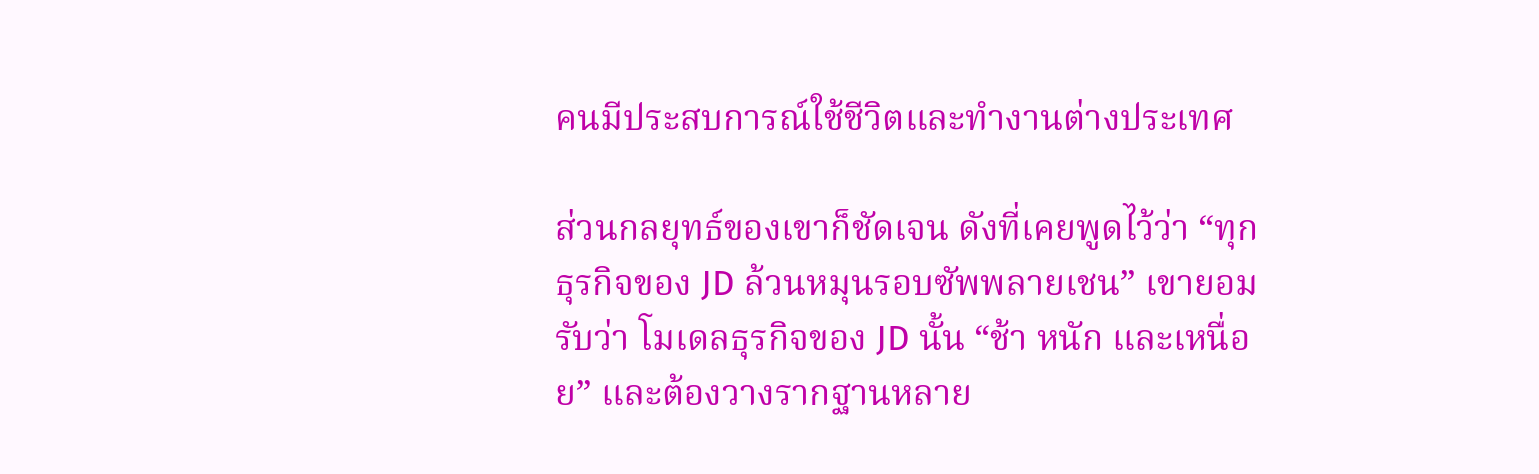คนมีประสบการณ์ใช้ชีวิตและทำงานต่างประเทศ

ส่วนกลยุทธ์ของเขาก็ชัดเจน ดังที่เคยพูดไว้ว่า “ทุกธุรกิจของ JD ล้วนหมุนรอบซัพพลายเชน” เขายอมรับว่า โมเดลธุรกิจของ JD นั้น “ช้า หนัก และเหนื่อย” และต้องวางรากฐานหลาย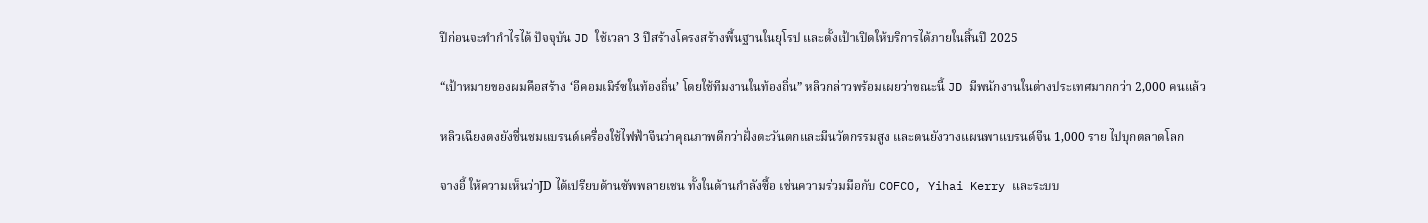ปีก่อนจะทำกำไรได้ ปัจจุบัน JD ใช้เวลา 3 ปีสร้างโครงสร้างพื้นฐานในยุโรป และตั้งเป้าเปิดให้บริการได้ภายในสิ้นปี 2025

“เป้าหมายของผมคือสร้าง ‘อีคอมเมิร์ซในท้องถิ่น’ โดยใช้ทีมงานในท้องถิ่น” หลิวกล่าวพร้อมเผยว่าขณะนี้ JD มีพนักงานในต่างประเทศมากกว่า 2,000 คนแล้ว

หลิวเฉียงตงยังชื่นชมแบรนด์เครื่องใช้ไฟฟ้าจีนว่าคุณภาพดีกว่าฝั่งตะวันตกและมีนวัตกรรมสูง และตนยังวางแผนพาแบรนด์จีน 1,000 ราย ไปบุกตลาดโลก

จางอี้ ให้ความเห็นว่าJD ได้เปรียบด้านซัพพลายเชน ทั้งในด้านกำลังซื้อ เช่นความร่วมมือกับ COFCO, Yihai Kerry และระบบ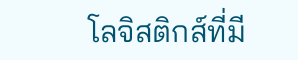โลจิสติกส์ที่มี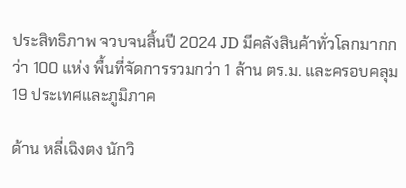ประสิทธิภาพ จวบจนสิ้นปี 2024 JD มีคลังสินค้าทั่วโลกมากกว่า 100 แห่ง พื้นที่จัดการรวมกว่า 1 ล้าน ตร.ม. และครอบคลุม 19 ประเทศและภูมิภาค

ด้าน หลี่เฉิงตง นักวิ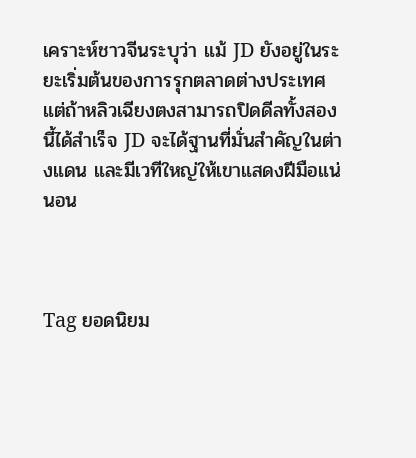เคราะห์ชาวจีนระบุว่า แม้ JD ยังอยู่ในระยะเริ่มต้นของการรุกตลาดต่างประเทศ แต่ถ้าหลิวเฉียงตงสามารถปิดดีลทั้งสองนี้ได้สำเร็จ JD จะได้ฐานที่มั่นสำคัญในต่างแดน และมีเวทีใหญ่ให้เขาแสดงฝีมือแน่นอน



Tag ยอดนิยม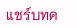แชร์บทค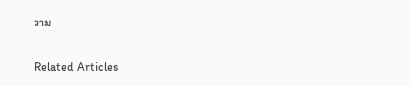วาม

Related Articles